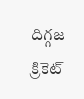దిగ్గజ క్రికెట్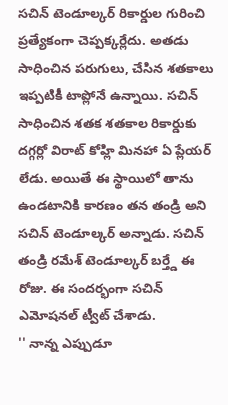సచిన్ టెండూల్కర్ రికార్డుల గురించి ప్రత్యేకంగా చెప్పక్కర్లేదు. అతడు సాధించిన పరుగులు, చేసిన శతకాలు ఇప్పటికీ టాప్లోనే ఉన్నాయి. సచిన్ సాధించిన శతక శతకాల రికార్డుకు దగ్గర్లో విరాట్ కోహ్లి మినహా ఏ ప్లేయర్ లేడు. అయితే ఈ స్థాయిలో తాను ఉండటానికి కారణం తన తండ్రి అని సచిన్ టెండూల్కర్ అన్నాడు. సచిన్ తండ్రి రమేశ్ టెండూల్కర్ బర్త్డే ఈ రోజు. ఈ సందర్భంగా సచిన్ ఎమోషనల్ ట్వీట్ చేశాడు.
'' నాన్న ఎప్పుడూ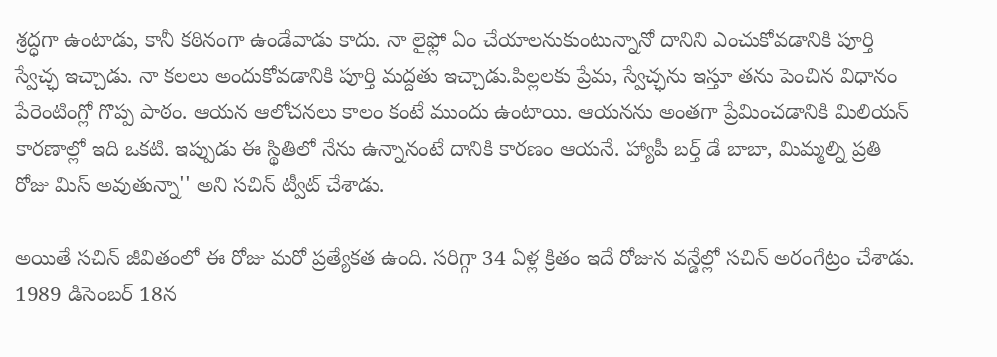శ్రద్ధగా ఉంటాడు, కానీ కఠినంగా ఉండేవాడు కాదు. నా లైఫ్లో ఏం చేయాలనుకుంటున్నానో దానిని ఎంచుకోవడానికి పూర్తి స్వేచ్ఛ ఇచ్చాడు. నా కలలు అందుకోవడానికి పూర్తి మద్దతు ఇచ్చాడు.పిల్లలకు ప్రేమ, స్వేచ్ఛను ఇస్తూ తను పెంచిన విధానం పేరెంటింగ్లో గొప్ప పాఠం. ఆయన ఆలోచనలు కాలం కంటే ముందు ఉంటాయి. ఆయనను అంతగా ప్రేమించడానికి మిలియన్ కారణాల్లో ఇది ఒకటి. ఇప్పుడు ఈ స్థితిలో నేను ఉన్నానంటే దానికి కారణం ఆయనే. హ్యాపీ బర్త్ డే బాబా, మిమ్మల్ని ప్రతి రోజు మిస్ అవుతున్నా'' అని సచిన్ ట్వీట్ చేశాడు.

అయితే సచిన్ జీవితంలో ఈ రోజు మరో ప్రత్యేకత ఉంది. సరిగ్గా 34 ఏళ్ల క్రితం ఇదే రోజున వన్డేల్లో సచిన్ అరంగేట్రం చేశాడు. 1989 డిసెంబర్ 18న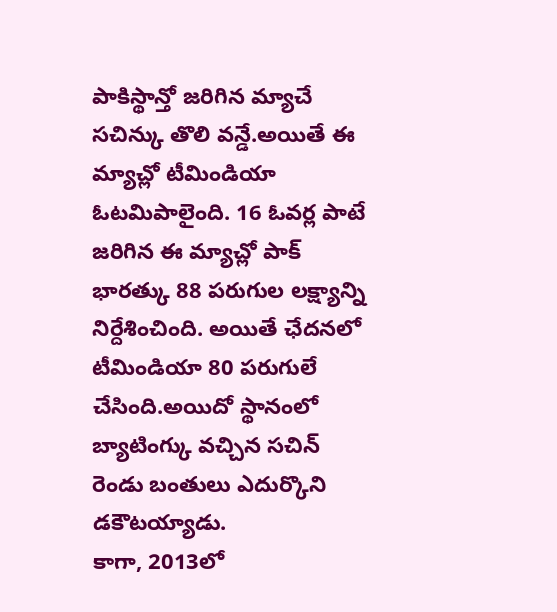పాకిస్థాన్తో జరిగిన మ్యాచే సచిన్కు తొలి వన్డే.అయితే ఈ మ్యాచ్లో టీమిండియా ఓటమిపాలైంది. 16 ఓవర్ల పాటే జరిగిన ఈ మ్యాచ్లో పాక్ భారత్కు 88 పరుగుల లక్ష్యాన్ని నిర్దేశించింది. అయితే ఛేదనలో టీమిండియా 80 పరుగులే చేసింది.అయిదో స్థానంలో బ్యాటింగ్కు వచ్చిన సచిన్ రెండు బంతులు ఎదుర్కొని డకౌటయ్యాడు.
కాగా, 2013లో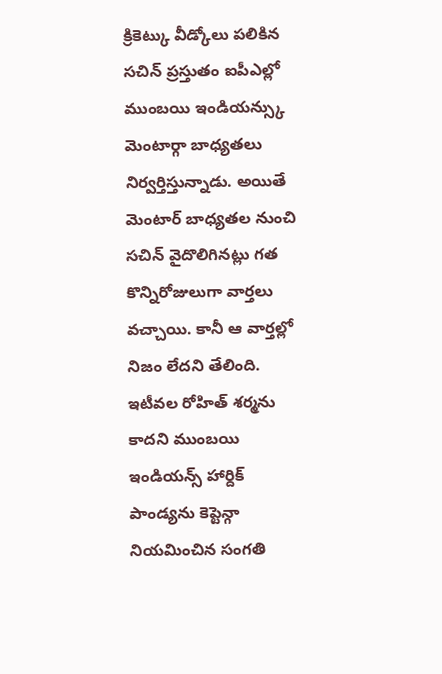క్రికెట్కు వీడ్కోలు పలికిన సచిన్ ప్రస్తుతం ఐపీఎల్లో ముంబయి ఇండియన్స్కు మెంటార్గా బాధ్యతలు నిర్వర్తిస్తున్నాడు. అయితే మెంటార్ బాధ్యతల నుంచి సచిన్ వైదొలిగినట్లు గత కొన్నిరోజులుగా వార్తలు వచ్చాయి. కానీ ఆ వార్తల్లో నిజం లేదని తేలింది. ఇటీవల రోహిత్ శర్మను కాదని ముంబయి ఇండియన్స్ హార్దిక్ పాండ్యను కెప్టెన్గా నియమించిన సంగతి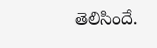తెలిసిందే.